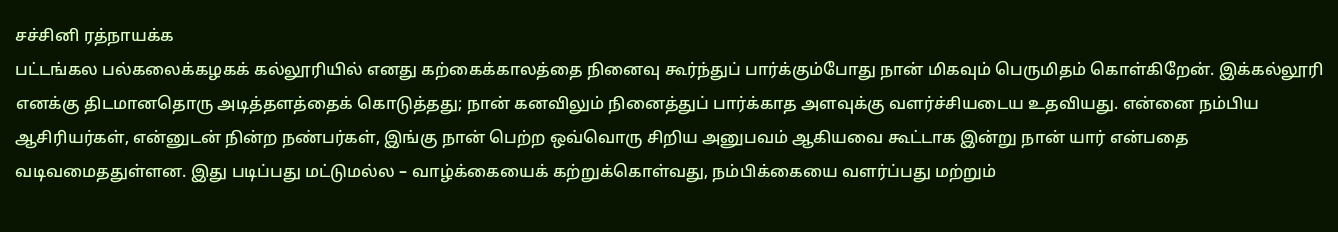சச்சினி ரத்நாயக்க
பட்டங்கல பல்கலைக்கழகக் கல்லூரியில் எனது கற்கைக்காலத்தை நினைவு கூர்ந்துப் பார்க்கும்போது நான் மிகவும் பெருமிதம் கொள்கிறேன். இக்கல்லூரி எனக்கு திடமானதொரு அடித்தளத்தைக் கொடுத்தது; நான் கனவிலும் நினைத்துப் பார்க்காத அளவுக்கு வளர்ச்சியடைய உதவியது. என்னை நம்பிய ஆசிரியர்கள், என்னுடன் நின்ற நண்பர்கள், இங்கு நான் பெற்ற ஒவ்வொரு சிறிய அனுபவம் ஆகியவை கூட்டாக இன்று நான் யார் என்பதை வடிவமைததுள்ளன. இது படிப்பது மட்டுமல்ல – வாழ்க்கையைக் கற்றுக்கொள்வது, நம்பிக்கையை வளர்ப்பது மற்றும்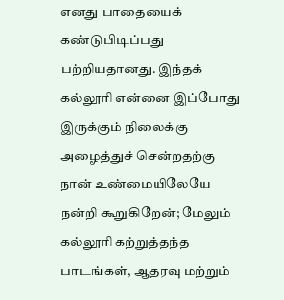எனது பாதையைக் கண்டுபிடிப்பது பற்றியதானது. இந்தக் கல்லூரி என்னை இப்போது இருக்கும் நிலைக்கு அழைத்துச் சென்றதற்கு நான் உண்மையிலேயே நன்றி கூறுகிறேன்; மேலும் கல்லூரி கற்றுத்தந்த பாடங்கள், ஆதரவு மற்றும்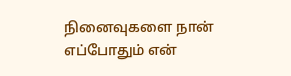நினைவுகளை நான் எப்போதும் என்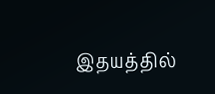இதயத்தில்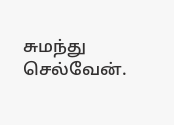சுமந்து செல்வேன்.